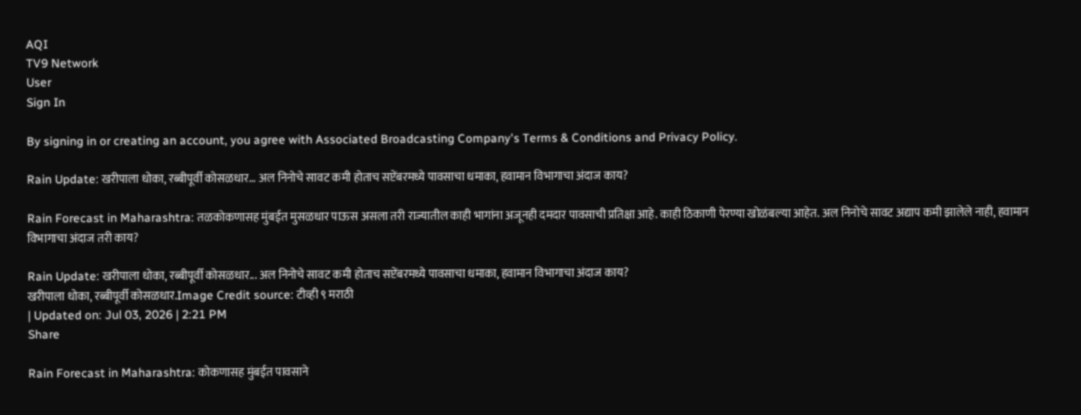AQI
TV9 Network
User
Sign In

By signing in or creating an account, you agree with Associated Broadcasting Company's Terms & Conditions and Privacy Policy.

Rain Update: खरीपाला धोका, रब्बीपूर्वी कोसळधार… अल निनोचे सावट कमी होताच सप्टेंबरमध्ये पावसाचा धमाका, हवामान विभागाचा अंदाज काय?

Rain Forecast in Maharashtra: तळकोकणासह मुंबईत मुसळधार पाऊस असला तरी राज्यातील काही भागांना अजूनही दमदार पावसाची प्रतिक्षा आहे. काही ठिकाणी पेरण्या खोळंबल्या आहेत. अल निनोचे सावट अद्याप कमी झालेले नाही, हवामान विभागाचा अंदाज तरी काय?

Rain Update: खरीपाला धोका, रब्बीपूर्वी कोसळधार... अल निनोचे सावट कमी होताच सप्टेंबरमध्ये पावसाचा धमाका, हवामान विभागाचा अंदाज काय?
खरीपाला धोका, रब्बीपूर्वी कोसळधार.Image Credit source: टीव्ही ९ मराठी
| Updated on: Jul 03, 2026 | 2:21 PM
Share

Rain Forecast in Maharashtra: कोकणासह मुंबईत पावसाने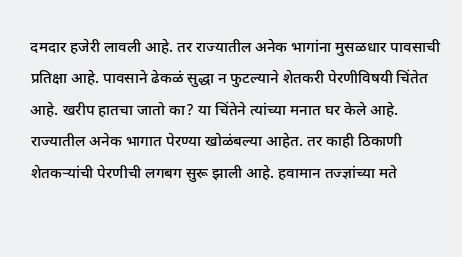दमदार हजेरी लावली आहे. तर राज्यातील अनेक भागांना मुसळधार पावसाची प्रतिक्षा आहे. पावसाने ढेकळं सुद्धा न फुटल्याने शेतकरी पेरणीविषयी चिंतेत आहे. खरीप हातचा जातो का? या चिंतेने त्यांच्या मनात घर केले आहे. राज्यातील अनेक भागात पेरण्या खोळंबल्या आहेत. तर काही ठिकाणी शेतकऱ्यांची पेरणीची लगबग सुरू झाली आहे. हवामान तज्ज्ञांच्या मते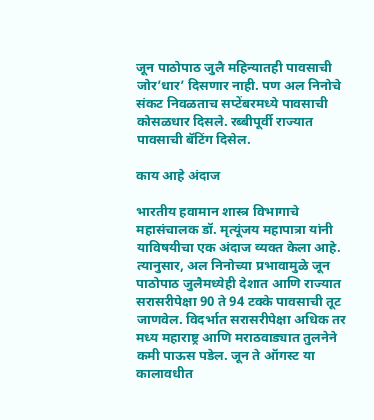जून पाठोपाठ जुलै महिन्यातही पावसाची जोर’धार’ दिसणार नाही. पण अल निनोचे संकट निवळताच सप्टेंबरमध्ये पावसाची कोसळधार दिसले. रब्बीपूर्वी राज्यात पावसाची बॅटिंग दिसेल.

काय आहे अंदाज

भारतीय हवामान शास्त्र विभागाचे महासंचालक डॉ. मृत्यूंजय महापात्रा यांनी याविषयीचा एक अंदाज व्यक्त केला आहे. त्यानुसार, अल निनोच्या प्रभावामुळे जून पाठोपाठ जुलैमध्येही देशात आणि राज्यात सरासरीपेक्षा 90 ते 94 टक्के पावसाची तूट जाणवेल. विदर्भात सरासरीपेक्षा अधिक तर मध्य महाराष्ट्र आणि मराठवाड्यात तुलनेने कमी पाऊस पडेल. जून ते ऑगस्ट या कालावधीत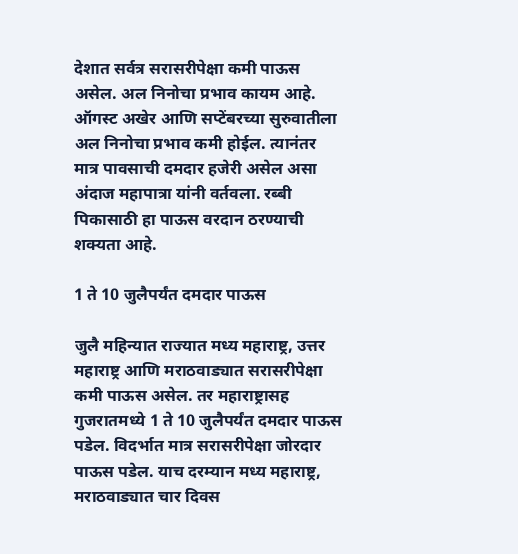देशात सर्वत्र सरासरीपेक्षा कमी पाऊस असेल. अल निनोचा प्रभाव कायम आहे. ऑगस्ट अखेर आणि सप्टेंबरच्या सुरुवातीला अल निनोचा प्रभाव कमी होईल. त्यानंतर मात्र पावसाची दमदार हजेरी असेल असा अंदाज महापात्रा यांनी वर्तवला. रब्बी पिकासाठी हा पाऊस वरदान ठरण्याची शक्यता आहे.

1 ते 10 जुलैपर्यंत दमदार पाऊस

जुलै महिन्यात राज्यात मध्य महाराष्ट्र, उत्तर महाराष्ट्र आणि मराठवाड्यात सरासरीपेक्षा कमी पाऊस असेल. तर महाराष्ट्रासह गुजरातमध्ये 1 ते 10 जुलैपर्यंत दमदार पाऊस पडेल. विदर्भात मात्र सरासरीपेक्षा जोरदार पाऊस पडेल. याच दरम्यान मध्य महाराष्ट्र, मराठवाड्यात चार दिवस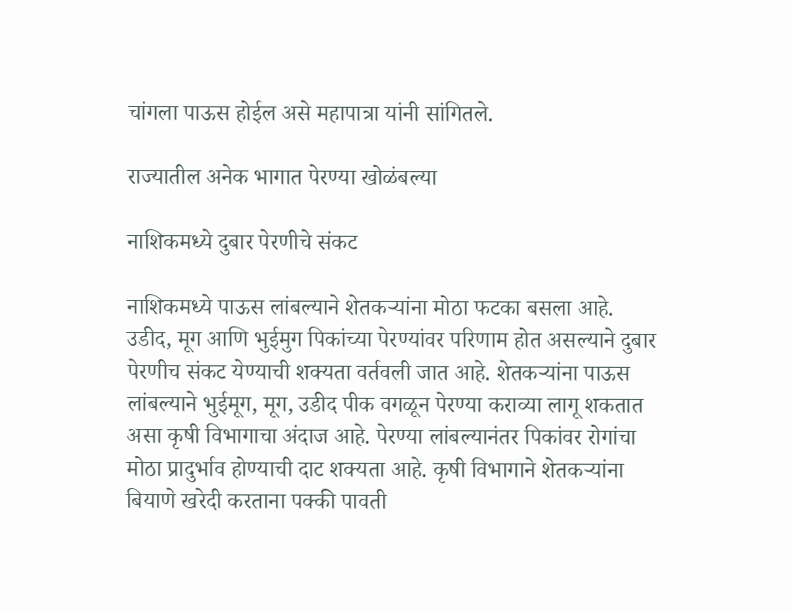चांगला पाऊस होईल असे महापात्रा यांनी सांगितले.

राज्यातील अनेक भागात पेरण्या खोळंबल्या

नाशिकमध्ये दुबार पेरणीचे संकट

नाशिकमध्ये पाऊस लांबल्याने शेतकर्‍यांना मोठा फटका बसला आहे. उडीद, मूग आणि भुईमुग पिकांच्या पेरण्यांवर परिणाम होत असल्याने दुबार पेरणीच संकट येण्याची शक्यता वर्तवली जात आहे. शेतकर्‍यांना पाऊस लांबल्याने भुईमूग, मूग, उडीद पीक वगळून पेरण्या कराव्या लागू शकतात असा कृषी विभागाचा अंदाज आहे. पेरण्या लांबल्यानंतर पिकांवर रोगांचा मोठा प्रादुर्भाव होण्याची दाट शक्यता आहे. कृषी विभागाने शेतकर्‍यांना बियाणे खरेदी करताना पक्की पावती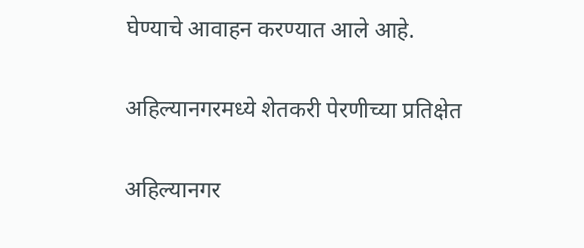घेण्याचे आवाहन करण्यात आले आहे.

अहिल्यानगरमध्ये शेतकरी पेरणीच्या प्रतिक्षेत

अहिल्यानगर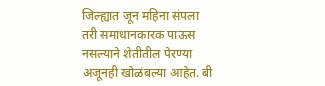जिल्ह्यात जून महिना संपला तरी समाधानकारक पाऊस नसल्याने शेतीतील पेरण्या अजूनही खोळंबल्या आहेत. बी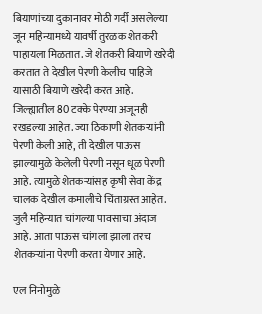बियाणांच्या दुकानावर मोठी गर्दी असलेल्या जून महिन्यामध्ये यावर्षी तुरळक शेतकरी पाहायला मिळतात. जे शेतकरी बियाणे खरेदी करतात ते देखील पेरणी केलीच पाहिजे यासाठी बियाणे खरेदी करत आहे. जिल्ह्यातील 80 टक्के पेरण्या अजूनही रखडल्या आहेत. ज्या ठिकाणी शेतकर्‍यांनी पेरणी केली आहे, ती देखील पाऊस झाल्यामुळे केलेली पेरणी नसून धूळ पेरणी आहे. त्यामुळे शेतकर्‍यांसह कृषी सेवा केंद्र चालक देखील कमालीचे चिंताग्रस्त आहेत. जुलै महिन्यात चांगल्या पावसाचा अंदाज आहे. आता पाऊस चांगला झाला तरच शेतकर्‍यांना पेरणी करता येणार आहे.

एल निनोमुळे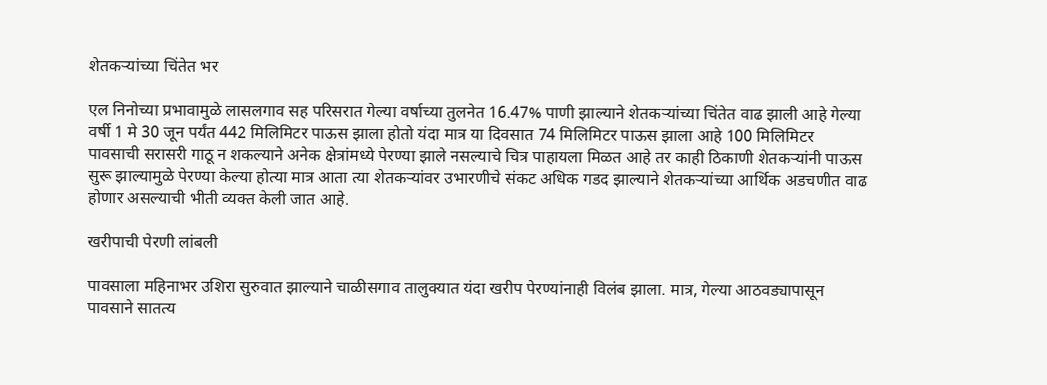शेतकऱ्यांच्या चिंतेत भर

एल निनोच्या प्रभावामुळे लासलगाव सह परिसरात गेल्या वर्षाच्या तुलनेत 16.47% पाणी झाल्याने शेतकर्‍यांच्या चिंतेत वाढ झाली आहे गेल्या वर्षी 1 मे 30 जून पर्यंत 442 मिलिमिटर पाऊस झाला होतो यंदा मात्र या दिवसात 74 मिलिमिटर पाऊस झाला आहे 100 मिलिमिटर पावसाची सरासरी गाठू न शकल्याने अनेक क्षेत्रांमध्ये पेरण्या झाले नसल्याचे चित्र पाहायला मिळत आहे तर काही ठिकाणी शेतकऱ्यांनी पाऊस सुरू झाल्यामुळे पेरण्या केल्या होत्या मात्र आता त्या शेतकऱ्यांवर उभारणीचे संकट अधिक गडद झाल्याने शेतकर्‍यांच्या आर्थिक अडचणीत वाढ होणार असल्याची भीती व्यक्त केली जात आहे.

खरीपाची पेरणी लांबली

पावसाला महिनाभर उशिरा सुरुवात झाल्याने चाळीसगाव तालुक्यात यंदा खरीप पेरण्यांनाही विलंब झाला. मात्र, गेल्या आठवड्यापासून पावसाने सातत्य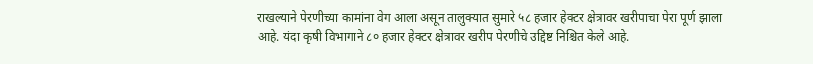राखल्याने पेरणीच्या कामांना वेग आला असून तालुक्यात सुमारे ५८ हजार हेक्टर क्षेत्रावर खरीपाचा पेरा पूर्ण झाला आहे. यंदा कृषी विभागाने ८० हजार हेक्टर क्षेत्रावर खरीप पेरणीचे उद्दिष्ट निश्चित केले आहे.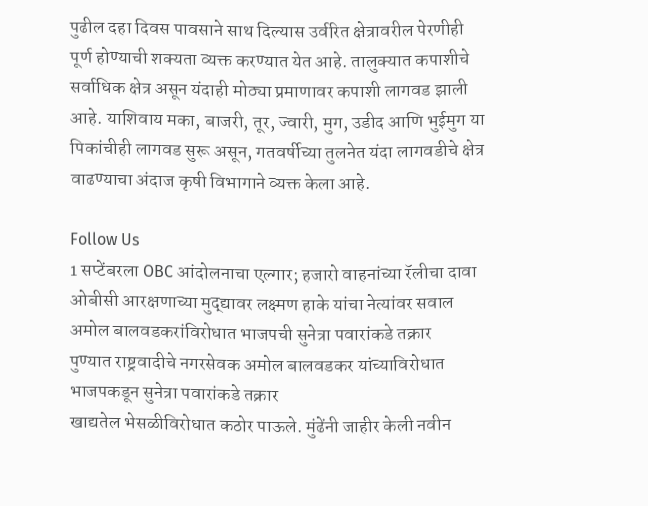पुढील दहा दिवस पावसाने साथ दिल्यास उर्वरित क्षेत्रावरील पेरणीही पूर्ण होण्याची शक्यता व्यक्त करण्यात येत आहे. तालुक्यात कपाशीचे सर्वाधिक क्षेत्र असून यंदाही मोठ्या प्रमाणावर कपाशी लागवड झाली आहे. याशिवाय मका, बाजरी, तूर, ज्वारी, मुग, उडीद आणि भुईमुग या पिकांचीही लागवड सुरू असून, गतवर्षीच्या तुलनेत यंदा लागवडीचे क्षेत्र वाढण्याचा अंदाज कृषी विभागाने व्यक्त केला आहे.

Follow Us
1 सप्टेंबरला OBC आंदोलनाचा एल्गार; हजारो वाहनांच्या रॅलीचा दावा
ओबीसी आरक्षणाच्या मुद्द्यावर लक्ष्मण हाके यांचा नेत्यांवर सवाल
अमोल बालवडकरांविरोधात भाजपची सुनेत्रा पवारांकडे तक्रार
पुण्यात राष्ट्रवादीचे नगरसेवक अमोल बालवडकर यांच्याविरोधात भाजपकडून सुनेत्रा पवारांकडे तक्रार
खाद्यतेल भेसळीविरोधात कठोर पाऊले. मुंढेंनी जाहीर केली नवीन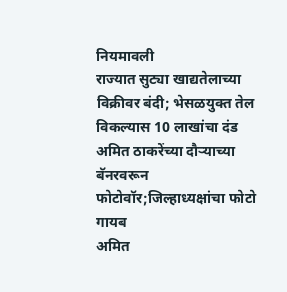नियमावली
राज्यात सुट्या खाद्यतेलाच्या विक्रीवर बंदी; भेसळयुक्त तेल विकल्यास 10 लाखांचा दंड
अमित ठाकरेंच्या दौऱ्याच्या बॅनरवरून फोटोवॉर;जिल्हाध्यक्षांचा फोटो गायब
अमित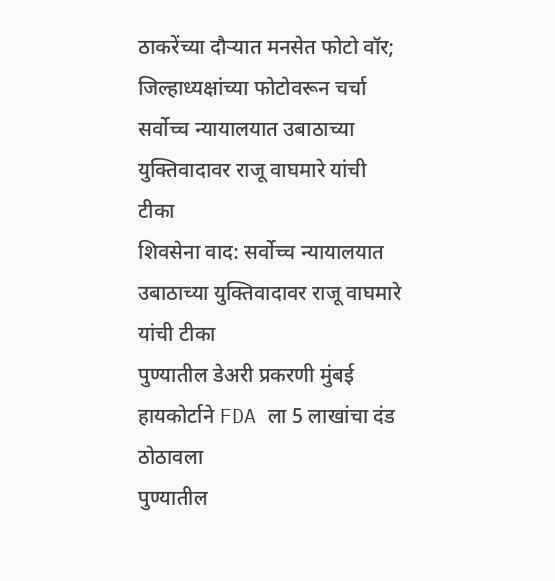ठाकरेंच्या दौऱ्यात मनसेत फोटो वॉर; जिल्हाध्यक्षांच्या फोटोवरून चर्चा
सर्वोच्च न्यायालयात उबाठाच्या युक्तिवादावर राजू वाघमारे यांची टीका
शिवसेना वाद: सर्वोच्च न्यायालयात उबाठाच्या युक्तिवादावर राजू वाघमारे यांची टीका
पुण्यातील डेअरी प्रकरणी मुंबई हायकोर्टाने FDA ला 5 लाखांचा दंड ठोठावला
पुण्यातील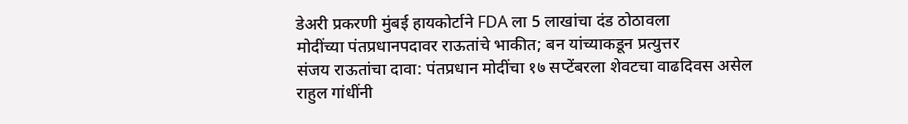डेअरी प्रकरणी मुंबई हायकोर्टाने FDA ला 5 लाखांचा दंड ठोठावला
मोदींच्या पंतप्रधानपदावर राऊतांचे भाकीत; बन यांच्याकडून प्रत्युत्तर
संजय राऊतांचा दावा: पंतप्रधान मोदींचा १७ सप्टेंबरला शेवटचा वाढदिवस असेल
राहुल गांधींनी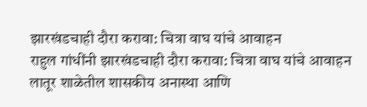झारखंडचाही दौरा करावा: चित्रा वाघ यांचे आवाहन
राहुल गांधींनी झारखंडचाही दौरा करावा: चित्रा वाघ यांचे आवाहन
लातूर शाळेतील शासकीय अनास्था आणि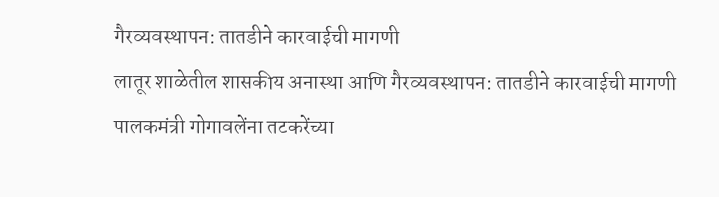गैरव्यवस्थापन: तातडीने कारवाईची मागणी
लातूर शाळेतील शासकीय अनास्था आणि गैरव्यवस्थापन: तातडीने कारवाईची मागणी
पालकमंत्री गोगावलेंना तटकरेंच्या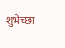शुभेच्छा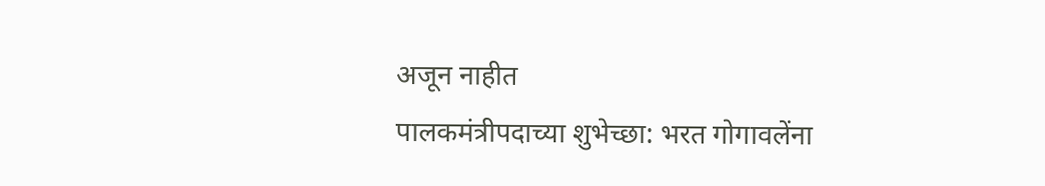अजून नाहीत
पालकमंत्रीपदाच्या शुभेच्छा: भरत गोगावलेंना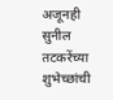अजूनही सुनील तटकरेंच्या शुभेच्छांची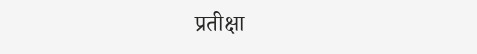प्रतीक्षा